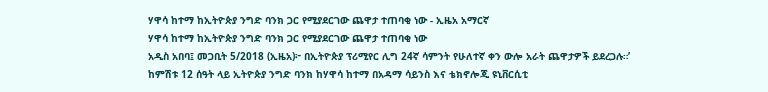ሃዋሳ ከተማ ከኢትዮጵያ ንግድ ባንክ ጋር የሚያደርገው ጨዋታ ተጠባቂ ነው - ኢዜአ አማርኛ
ሃዋሳ ከተማ ከኢትዮጵያ ንግድ ባንክ ጋር የሚያደርገው ጨዋታ ተጠባቂ ነው
አዲስ አበባ፤ መጋቢት 5/2018 (ኢዜአ)፦ በኢትዮጵያ ፕሪሚየር ሊግ 24ኛ ሳምንት የሁለተኛ ቀን ውሎ አራት ጨዋታዎች ይደረጋሉ።’
ከምሽቱ 12 ሰዓት ላይ ኢትዮጵያ ንግድ ባንክ ከሃዋሳ ከተማ በአዳማ ሳይንስ እና ቴክኖሎጂ ዩኒቨርሲቲ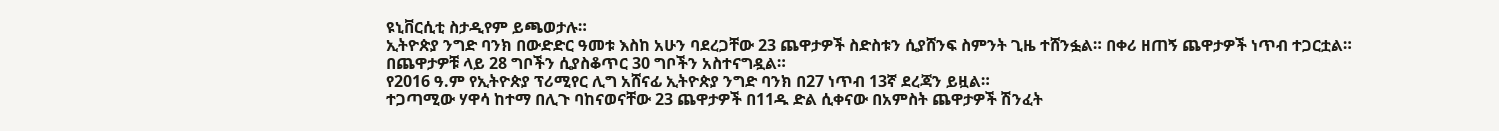ዩኒቨርሲቲ ስታዲየም ይጫወታሉ።
ኢትዮጵያ ንግድ ባንክ በውድድር ዓመቱ እስከ አሁን ባደረጋቸው 23 ጨዋታዎች ስድስቱን ሲያሸንፍ ስምንት ጊዜ ተሸንፏል። በቀሪ ዘጠኝ ጨዋታዎች ነጥብ ተጋርቷል። በጨዋታዎቹ ላይ 28 ግቦችን ሲያስቆጥር 30 ግቦችን አስተናግዷል።
የ2016 ዓ.ም የኢትዮጵያ ፕሪሚየር ሊግ አሸናፊ ኢትዮጵያ ንግድ ባንክ በ27 ነጥብ 13ኛ ደረጃን ይዟል።
ተጋጣሚው ሃዋሳ ከተማ በሊጉ ባከናወናቸው 23 ጨዋታዎች በ11ዱ ድል ሲቀናው በአምስት ጨዋታዎች ሽንፈት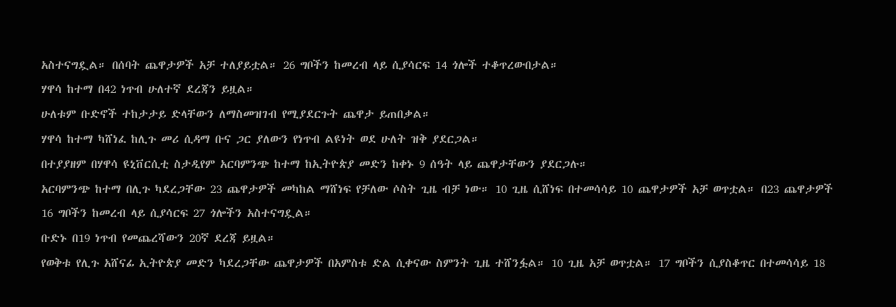አስተናግዷል። በሰባት ጨዋታዎች አቻ ተለያይቷል። 26 ግቦችን ከመረብ ላይ ሲያሳርፍ 14 ጎሎች ተቆጥረውበታል።
ሃዋሳ ከተማ በ42 ነጥብ ሁለተኛ ደረጃን ይዟል።
ሁለቱም ቡድኖች ተከታታይ ድላቸውን ለማስመዝገብ የሚያደርጉት ጨዋታ ይጠበቃል።
ሃዋሳ ከተማ ካሸነፈ ከሊጉ መሪ ሲዳማ ቡና ጋር ያለውን የነጥብ ልዩነት ወደ ሁለት ዝቅ ያደርጋል።
በተያያዘም በሃዋሳ ዩኒቨርሲቲ ስታዲየም አርባምንጭ ከተማ ከኢትዮጵያ መድን ከቀኑ 9 ሰዓት ላይ ጨዋታቸውን ያደርጋሉ።
አርባምንጭ ከተማ በሊጉ ካደረጋቸው 23 ጨዋታዎች መካከል ማሸነፍ የቻለው ሶስት ጊዜ ብቻ ነው። 10 ጊዜ ሲሸነፍ በተመሳሳይ 10 ጨዋታዎች አቻ ወጥቷል። በ23 ጨዋታዎች 16 ግቦችን ከመረብ ላይ ሲያሳርፍ 27 ጎሎችን አስተናግዷል።
ቡድኑ በ19 ነጥብ የመጨረሻውን 20ኛ ደረጃ ይዟል።
የወቅቱ የሊጉ አሸናፊ ኢትዮጵያ መድን ካደረጋቸው ጨዋታዎች በአምስቱ ድል ሲቀናው ስምንት ጊዜ ተሸንፏል። 10 ጊዜ አቻ ወጥቷል። 17 ግቦችን ሲያስቆጥር በተመሳሳይ 18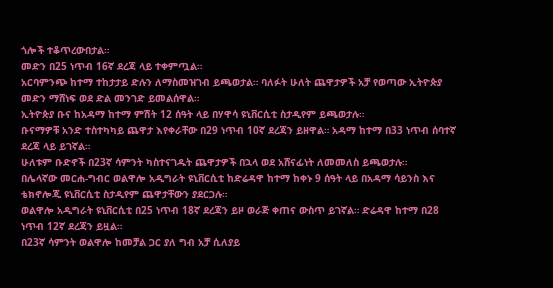ጎሎች ተቆጥረውበታል።
መድን በ25 ነጥብ 16ኛ ደረጃ ላይ ተቀምጧል።
አርባምንጭ ከተማ ተከታታይ ድሉን ለማስመዝገብ ይጫወታል። ባለፉት ሁለት ጨዋታዎች አቻ የወጣው ኢትዮጵያ መድን ማሸነፍ ወደ ድል መንገድ ይመልሰዋል።
ኢትዮጵያ ቡና ከአዳማ ከተማ ምሽት 12 ሰዓት ላይ በሃዋሳ ዩኒቨርሲቲ ስታዲየም ይጫወታሉ።
ቡናማዎቹ አንድ ተስተካካይ ጨዋታ እየቀራቸው በ29 ነጥብ 10ኛ ደረጃን ይዘዋል። አዳማ ከተማ በ33 ነጥብ ሰባተኛ ደረጃ ላይ ይገኛል።
ሁለቱም ቡድኖች በ23ኛ ሳምንት ካስተናገዱት ጨዋታዎች በኋላ ወደ አሸናፊነት ለመመለስ ይጫወታሉ።
በሌላኛው መርሐ-ግብር ወልዋሎ አዲግራት ዩኒቨርሲቲ ከድሬዳዋ ከተማ ከቀኑ 9 ሰዓት ላይ በአዳማ ሳይንስ እና ቴክኖሎጂ ዩኒቨርሲቲ ስታዲየም ጨዋታቸውን ያደርጋሉ።
ወልዋሎ አዲግራት ዩኒቨርሲቲ በ25 ነጥብ 18ኛ ደረጃን ይዞ ወራጅ ቀጠና ውስጥ ይገኛል። ድሬዳዋ ከተማ በ28 ነጥብ 12ኛ ደረጃን ይዟል።
በ23ኛ ሳምንት ወልዋሎ ከመቻል ጋር ያለ ግብ አቻ ሲለያይ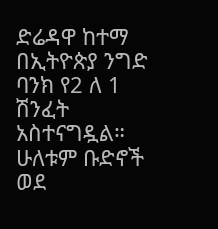ድሬዳዋ ከተማ በኢትዮጵያ ንግድ ባንክ የ2 ለ 1 ሽንፈት አስተናግዷል።
ሁለቱም ቡድኖች ወደ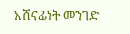አሸናፊነት መንገድ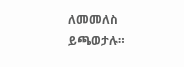ለመመለስ ይጫወታሉ።